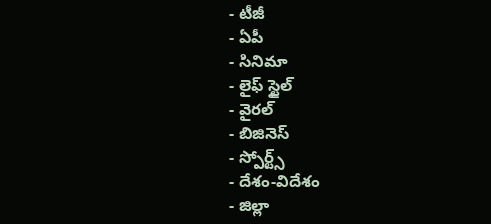- టీజీ
- ఏపీ
- సినిమా
- లైఫ్ స్టైల్
- వైరల్
- బిజినెస్
- స్పోర్ట్స్
- దేశం-విదేశం
- జిల్లా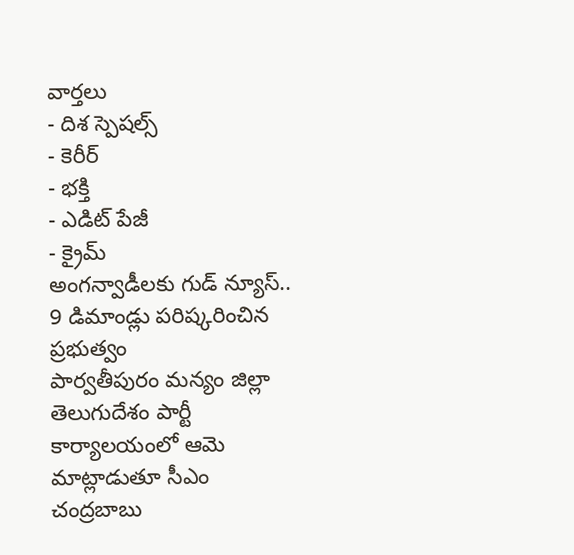వార్తలు
- దిశ స్పెషల్స్
- కెరీర్
- భక్తి
- ఎడిట్ పేజీ
- క్రైమ్
అంగన్వాడీలకు గుడ్ న్యూస్.. 9 డిమాండ్లు పరిష్కరించిన ప్రభుత్వం
పార్వతీపురం మన్యం జిల్లా తెలుగుదేశం పార్టీ కార్యాలయంలో ఆమె మాట్లాడుతూ సీఎం చంద్రబాబు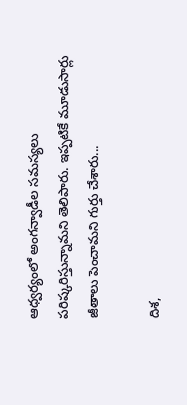ఆధ్వర్యంలో అంగన్వాడీల సమస్యలు పరిష్కరిస్తున్నామని తెలిపారు. ఇప్పటికే మూడుసార్లు జీతాలు పెంచామని గుర్తు చేశారు...

దిశ,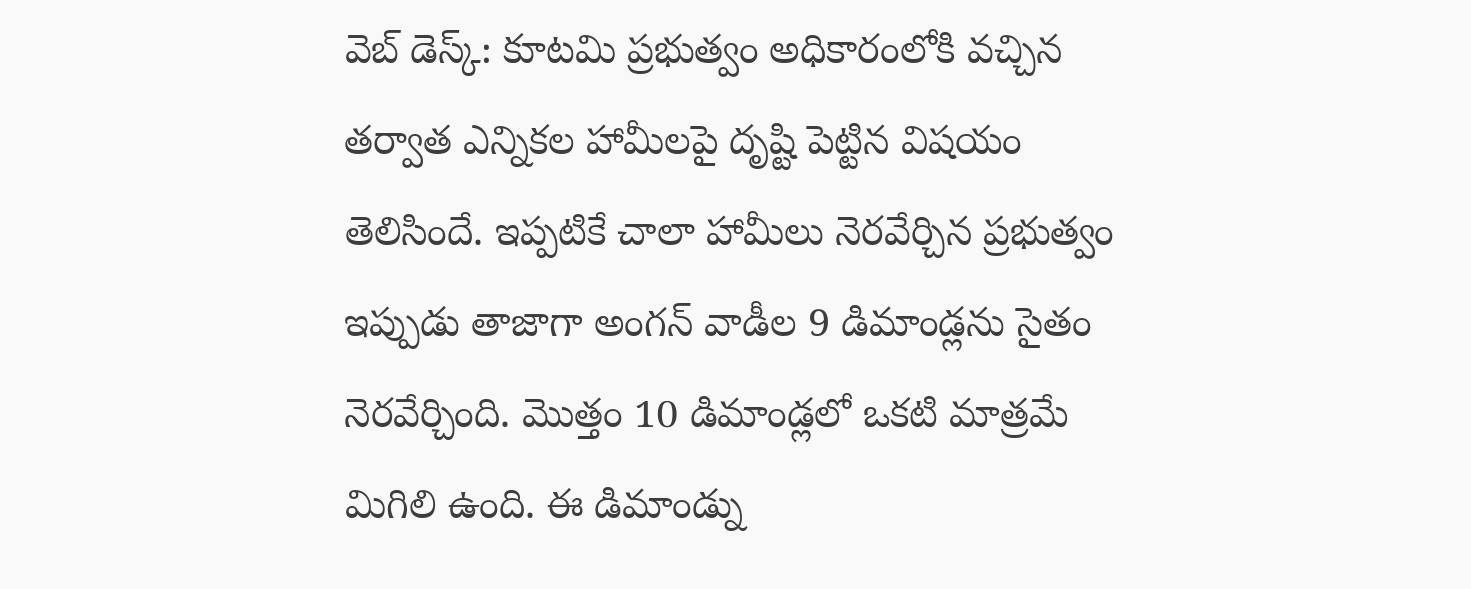వెబ్ డెస్క్: కూటమి ప్రభుత్వం అధికారంలోకి వచ్చిన తర్వాత ఎన్నికల హామీలపై దృష్టి పెట్టిన విషయం తెలిసిందే. ఇప్పటికే చాలా హామీలు నెరవేర్చిన ప్రభుత్వం ఇప్పుడు తాజాగా అంగన్ వాడీల 9 డిమాండ్లను సైతం నెరవేర్చింది. మొత్తం 10 డిమాండ్లలో ఒకటి మాత్రమే మిగిలి ఉంది. ఈ డిమాండ్ను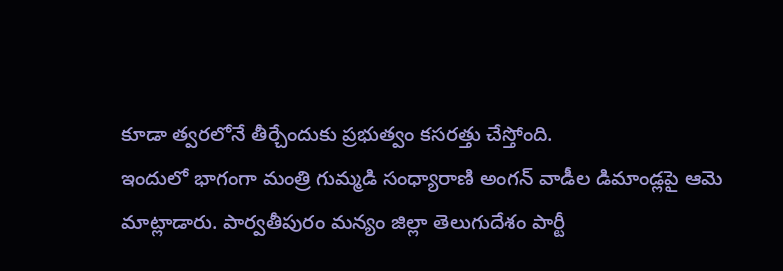కూడా త్వరలోనే తీర్చేందుకు ప్రభుత్వం కసరత్తు చేస్తోంది.
ఇందులో భాగంగా మంత్రి గుమ్మడి సంధ్యారాణి అంగన్ వాడీల డిమాండ్లపై ఆమె మాట్లాడారు. పార్వతీపురం మన్యం జిల్లా తెలుగుదేశం పార్టీ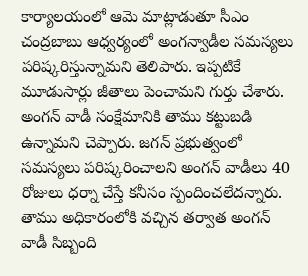కార్యాలయంలో ఆమె మాట్లాడుతూ సీఎం చంద్రబాబు ఆధ్వర్యంలో అంగన్వాడీల సమస్యలు పరిష్కరిస్తున్నామని తెలిపారు. ఇప్పటికే మూడుసార్లు జీతాలు పెంచామని గుర్తు చేశారు. అంగన్ వాడీ సంక్షేమానికి తాము కట్టుబడి ఉన్నామని చెప్పారు. జగన్ ప్రభుత్వంలో సమస్యలు పరిష్కరించాలని అంగన్ వాడీలు 40 రోజులు ధర్నా చేస్తే కనీసం స్పందించలేదన్నారు. తాము అధికారంలోకి వచ్చిన తర్వాత అంగన్ వాడీ సిబ్బంది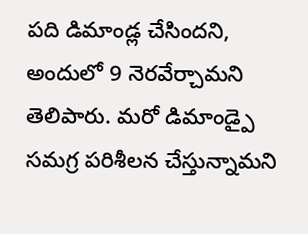పది డిమాండ్ల చేసిందని, అందులో 9 నెరవేర్చామని తెలిపారు. మరో డిమాండ్పై సమగ్ర పరిశీలన చేస్తున్నామని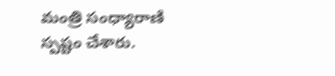మంత్రి సంధ్యారాణి స్పష్టం చేశారు.